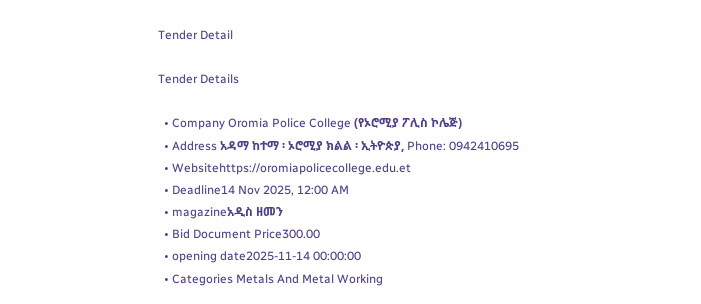Tender Detail

Tender Details

  • Company Oromia Police College (የኦሮሚያ ፖሊስ ኮሌጅ)
  • Address አዳማ ከተማ ፡ ኦሮሚያ ክልል ፡ ኢትዮጵያ, Phone: 0942410695
  • Websitehttps://oromiapolicecollege.edu.et
  • Deadline14 Nov 2025, 12:00 AM
  • magazineአዲስ ዘመን
  • Bid Document Price300.00
  • opening date2025-11-14 00:00:00
  • Categories Metals And Metal Working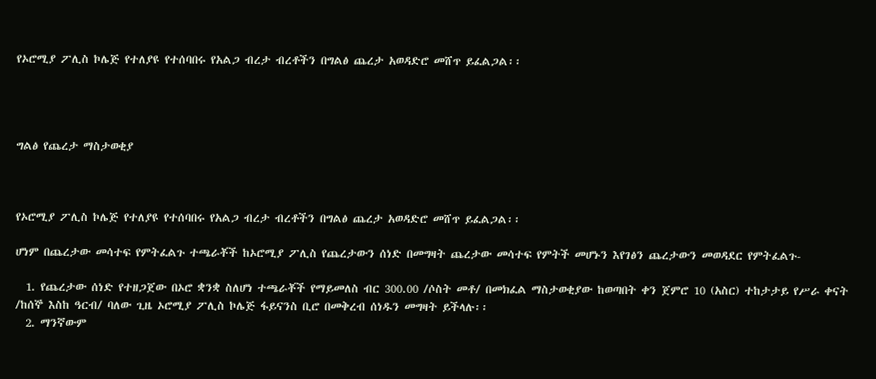የኦሮሚያ ፖሊስ ኮሌጅ የተለያዩ የተሰባበሩ የአልጋ ብረታ ብረቶችን በግልፅ ጨረታ አወዳድሮ መሸጥ ይፈልጋል፡፡




ግልፅ የጨረታ ማስታወቂያ



የኦሮሚያ ፖሊስ ኮሌጅ የተለያዩ የተሰባበሩ የአልጋ ብረታ ብረቶችን በግልፅ ጨረታ አወዳድሮ መሸጥ ይፈልጋል፡፡

ሆነም በጨረታው መሳተፍ የምትፈልጉ ተጫራቾች ከኦሮሚያ ፖሊስ የጨረታውን ሰነድ በመግዛት ጨረታው መሳተፍ የምትች መሆኑን እየገፅን ጨረታውን መወዳደር የምትፈልጉ-

  1. የጨረታው ሰነድ የተዘጋጀው በኦሮ ቋንቋ ስለሆነ ተጫራቾች የማይመለስ ብር 300.00 /ሶስት መቶ/ በመክፈል ማስታወቂያው ከወጣበት ቀን ጀምሮ 10 (አስር) ተከታታይ የሥራ ቀናት /ከሰኞ እስከ ዓርብ/ ባለው ጊዜ ኦሮሚያ ፖሊስ ኮሌጅ ፋይናንስ ቢሮ በመቅረብ ሰነዱን መግዛት ይችላሉ፡፡
  2. ማንኛውም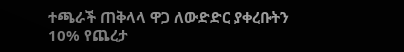ተጫራች ጠቅላላ ዋጋ ለውድድር ያቀረቡትን 10% የጨረታ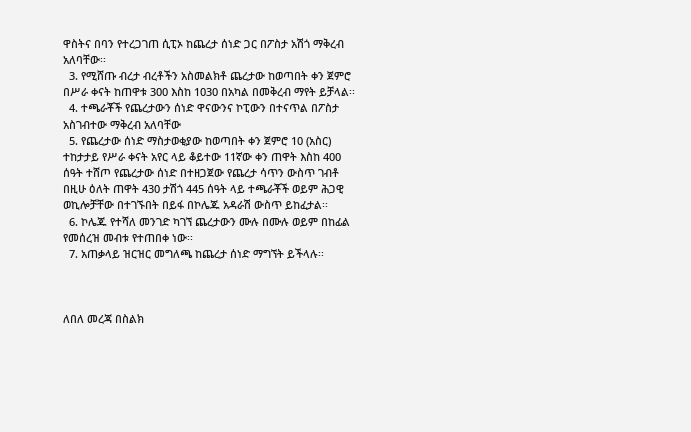ዋስትና በባን የተረጋገጠ ሲፒኦ ከጨረታ ሰነድ ጋር በፖስታ አሽጎ ማቅረብ አለባቸው፡፡
  3. የሚሸጡ ብረታ ብረቶችን አስመልክቶ ጨረታው ከወጣበት ቀን ጀምሮ በሥራ ቀናት ከጠዋቱ 300 እስከ 1030 በአካል በመቅረብ ማየት ይቻላል፡፡
  4. ተጫራቾች የጨረታውን ሰነድ ዋናውንና ኮፒውን በተናጥል በፖስታ አስገብተው ማቅረብ አለባቸው
  5. የጨረታው ሰነድ ማስታወቂያው ከወጣበት ቀን ጀምሮ 10 (አስር) ተከታታይ የሥራ ቀናት አየር ላይ ቆይተው 11ኛው ቀን ጠዋት እስከ 400 ሰዓት ተሸጦ የጨረታው ሰነድ በተዘጋጀው የጨረታ ሳጥን ውስጥ ገብቶ በዚሁ ዕለት ጠዋት 430 ታሽጎ 445 ሰዓት ላይ ተጫራቾች ወይም ሕጋዊ ወኪሎቻቸው በተገኙበት በይፋ በኮሌጁ አዳራሽ ውስጥ ይከፈታል፡፡
  6. ኮሌጁ የተሻለ መንገድ ካገኘ ጨረታውን ሙሉ በሙሉ ወይም በከፊል የመሰረዝ መብቱ የተጠበቀ ነው፡፡
  7. አጠቃላይ ዝርዝር መግለጫ ከጨረታ ሰነድ ማግኘት ይችላሉ፡፡



ለበለ መረጃ በስልክ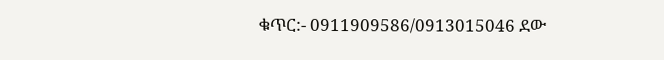ቁጥር:- 0911909586/0913015046 ደው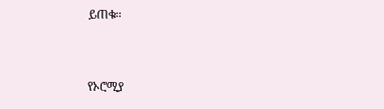ይጠቁ።



የኦሮሚያ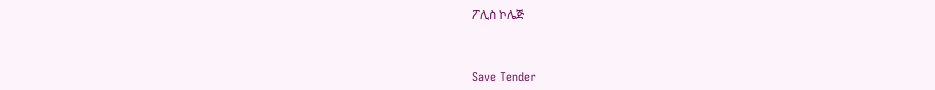ፖሊስ ኮሌጅ



Save Tender